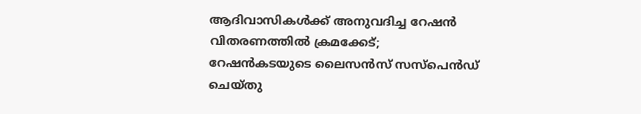ആദിവാസികള്‍ക്ക് അനുവദിച്ച റേഷന്‍ വിതരണത്തില്‍ ക്രമക്കേട്; റേഷന്‍കടയുടെ ലൈസന്‍സ് സസ്പെന്‍ഡ് ചെയ്തു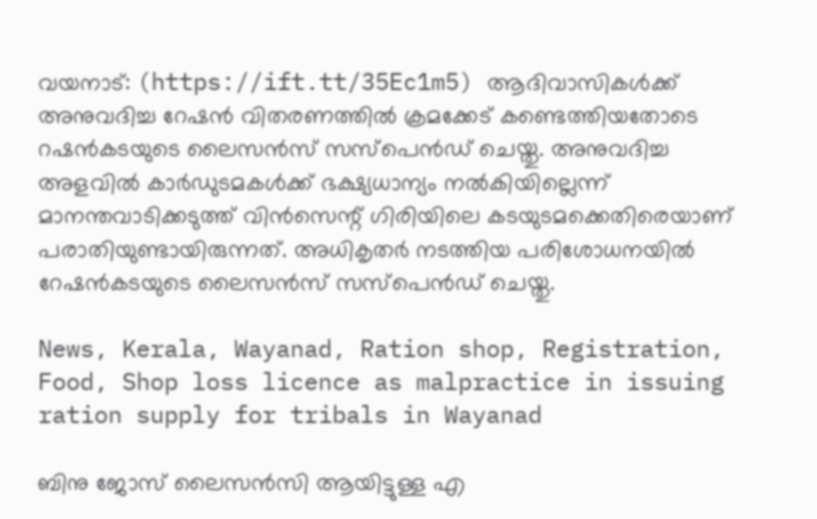വയനാട്: (https://ift.tt/35Ec1m5) ആദിവാസികള്‍ക്ക് അനുവദിച്ച റേഷന്‍ വിതരണത്തില്‍ ക്രമക്കേട് കണ്ടെത്തിയതോടെ റഷന്‍കടയുടെ ലൈസന്‍സ് സസ്പെന്‍ഡ് ചെയ്തു. അനുവദിച്ച അളവില്‍ കാര്‍ഡുടമകള്‍ക്ക് ഭക്ഷ്യധാന്യം നല്‍കിയില്ലെന്ന് മാനന്തവാടിക്കടുത്ത് വിന്‍സെന്റ് ഗിരിയിലെ കടയുടമക്കെതിരെയാണ് പരാതിയുണ്ടായിരുന്നത്. അധികൃതര്‍ നടത്തിയ പരിശോധനയില്‍ റേഷന്‍കടയുടെ ലൈസന്‍സ് സസ്പെന്‍ഡ് ചെയ്തു.

News, Kerala, Wayanad, Ration shop, Registration, Food, Shop loss licence as malpractice in issuing ration supply for tribals in Wayanad

ബിനു ജോസ് ലൈസന്‍സി ആയിട്ടുള്ള എ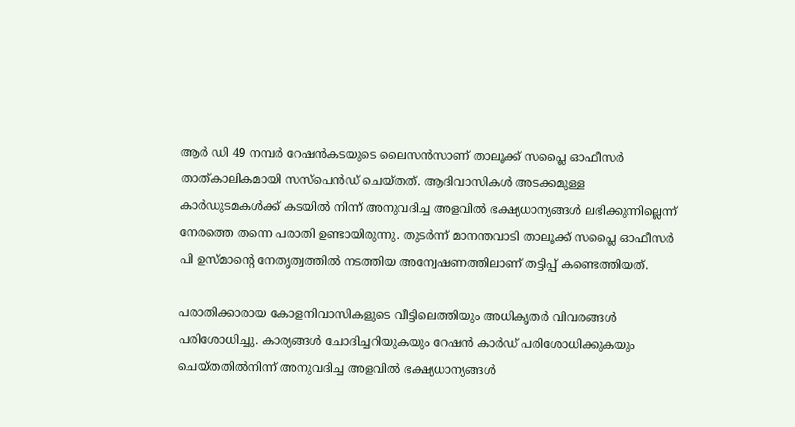ആര്‍ ഡി 49 നമ്പര്‍ റേഷന്‍കടയുടെ ലൈസന്‍സാണ് താലൂക്ക് സപ്ലൈ ഓഫീസര്‍ താത്കാലികമായി സസ്പെന്‍ഡ് ചെയ്തത്. ആദിവാസികള്‍ അടക്കമുള്ള കാര്‍ഡുടമകള്‍ക്ക് കടയില്‍ നിന്ന് അനുവദിച്ച അളവില്‍ ഭക്ഷ്യധാന്യങ്ങള്‍ ലഭിക്കുന്നില്ലെന്ന് നേരത്തെ തന്നെ പരാതി ഉണ്ടായിരുന്നു. തുടര്‍ന്ന് മാനന്തവാടി താലൂക്ക് സപ്ലൈ ഓഫീസര്‍ പി ഉസ്മാന്റെ നേതൃത്വത്തില്‍ നടത്തിയ അന്വേഷണത്തിലാണ് തട്ടിപ്പ് കണ്ടെത്തിയത്.

പരാതിക്കാരായ കോളനിവാസികളുടെ വീട്ടിലെത്തിയും അധികൃതര്‍ വിവരങ്ങള്‍ പരിശോധിച്ചു. കാര്യങ്ങള്‍ ചോദിച്ചറിയുകയും റേഷന്‍ കാര്‍ഡ് പരിശോധിക്കുകയും ചെയ്തതില്‍നിന്ന് അനുവദിച്ച അളവില്‍ ഭക്ഷ്യധാന്യങ്ങള്‍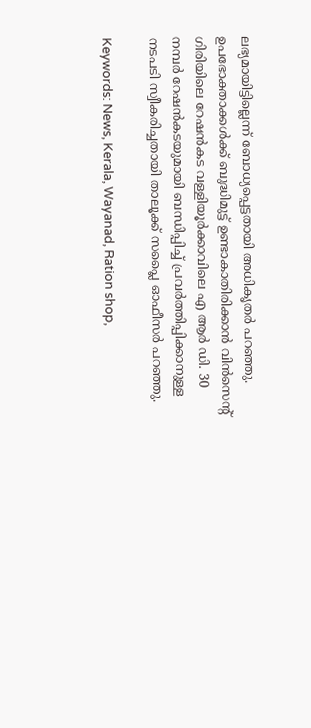ലഭ്യമായിട്ടില്ലെന്ന് ബോധ്യപ്പെട്ടതായി അധികൃതര്‍ പറഞ്ഞു. ഉപഭോക്താക്കള്‍ക്ക് ബുദ്ധിമുട്ട് ഉണ്ടാകാതിരിക്കാന്‍ വിന്‍സെന്റ് ഗിരിയിലെ റേഷന്‍കട വള്ളിയൂര്‍ക്കാവിലെ എ ആര്‍ ഡി. 30 നമ്പര്‍ റേഷന്‍കടയുമായി ബന്ധിപ്പിച്ച് പ്രവര്‍ത്തിപ്പിക്കാനുള്ള നടപടി സ്വീകരിച്ചതായി താലൂക്ക് സപ്ലൈ ഓഫീസര്‍ പറഞ്ഞു.

Keywords: News, Kerala, Wayanad, Ration shop,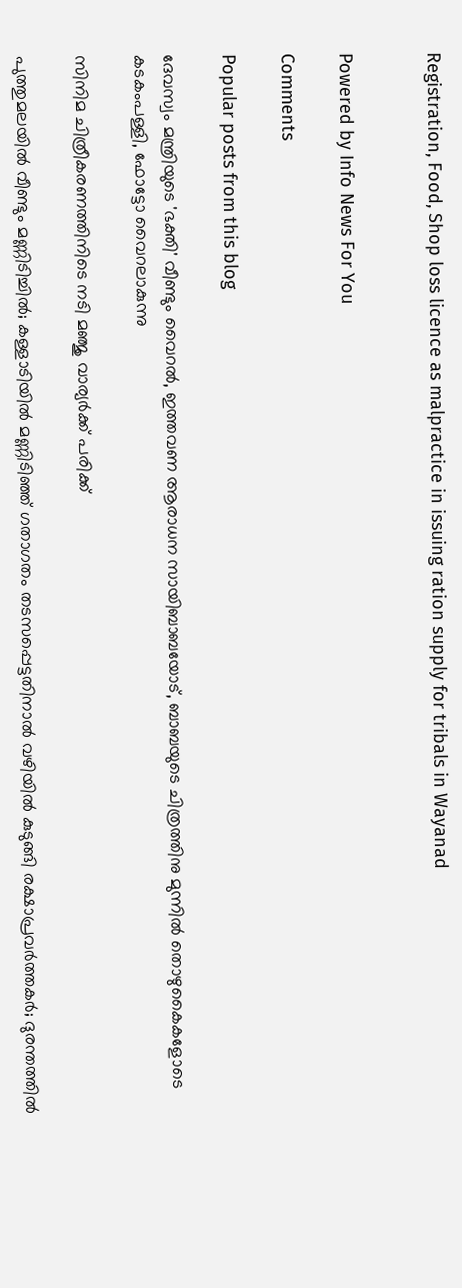Registration, Food, Shop loss licence as malpractice in issuing ration supply for tribals in Wayanad


Powered by Info News For You

Comments

Popular posts from this blog

ദേവസ്വം മന്ത്രിയുടെ 'ഭക്തി' വീണ്ടും വൈറല്‍, ഇത്തവണ ആരാധന സായിബാബയോട്, ബാബയുടെ ചിത്രത്തിനു മുന്നില്‍ തൊഴുകൈകളോടെ കടകംപള്ളി, ഫോട്ടോ വൈറലാകുന്നു

സിനിമ ചിത്രീകരണത്തിനിടെ നടി മഞ്ജു വാര്യര്‍ക്ക് പരിക്ക്

പുത്തുമലയില്‍ വീണ്ടും മണ്ണിടിച്ചില്‍; കള്ളാടിയില്‍ മണ്ണിടിഞ്ഞ് ഗതാഗതം തടസപ്പെട്ടതിനാല്‍ വഴിയില്‍ കുടുങ്ങി രക്ഷാപ്രവര്‍ത്തകര്‍; ദുരന്തത്തില്‍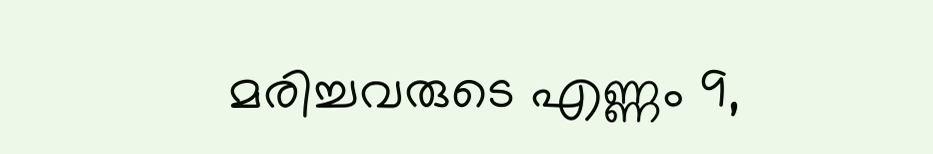മരിച്ചവരുടെ എണ്ണം 9,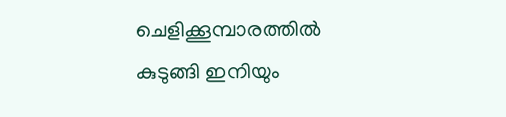ചെളിക്കൂമ്പാരത്തില്‍ കുടുങ്ങി ഇനിയും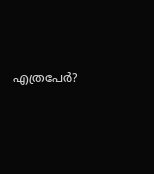എത്രപേര്‍?